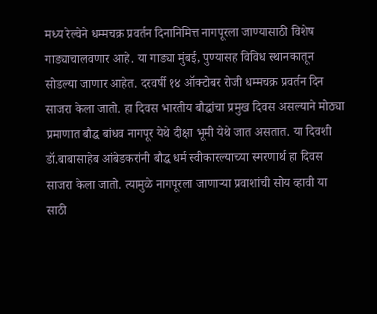मध्य रेल्वेने धम्मचक्र प्रवर्तन दिनानिमित्त नागपूरला जाण्यासाठी विशेष गाड्याचालवणार आहे. या गाड्या मुंबई, पुण्यासह विविध स्थानकातून सोडल्या जाणार आहेत. दरवर्षी १४ ऑक्टोबर रोजी धम्मचक्र प्रवर्तन दिन साजरा केला जातो. हा दिवस भारतीय बौद्धांचा प्रमुख दिवस असल्याने मोठ्या प्रमाणात बौद्ध बांधव नागपूर येथे दीक्षा भूमी येथे जात असतात. या दिवशी डॉ.बाबासाहेब आंबेडकरांनी बौद्ध धर्म स्वीकारल्याच्या स्मरणार्थ हा दिवस साजरा केला जातो. त्यामुळे नागपूरला जाणाऱ्या प्रवाशांची सोय व्हावी या साठी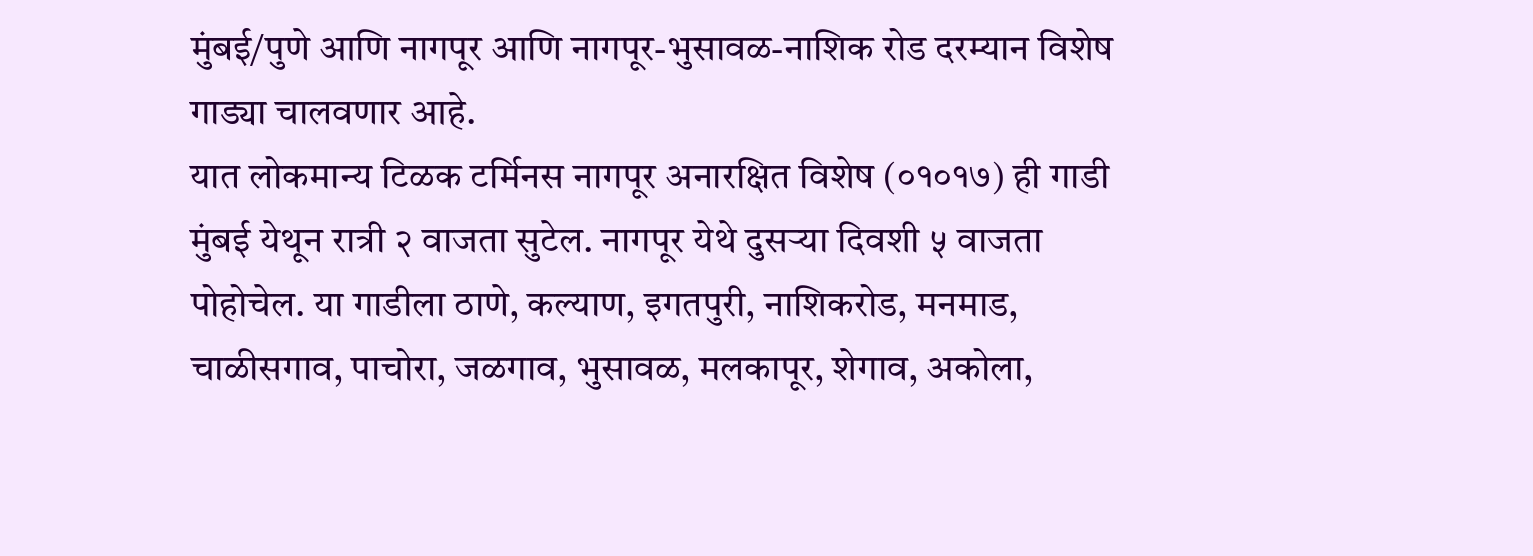मुंबई/पुणे आणि नागपूर आणि नागपूर-भुसावळ-नाशिक रोड दरम्यान विशेष गाड्या चालवणार आहे.
यात लोकमान्य टिळक टर्मिनस नागपूर अनारक्षित विशेष (०१०१७) ही गाडी मुंबई येथून रात्री २ वाजता सुटेल. नागपूर येथे दुसऱ्या दिवशी ५ वाजता पोहोचेल. या गाडीला ठाणे, कल्याण, इगतपुरी, नाशिकरोड, मनमाड, चाळीसगाव, पाचोरा, जळगाव, भुसावळ, मलकापूर, शेगाव, अकोला,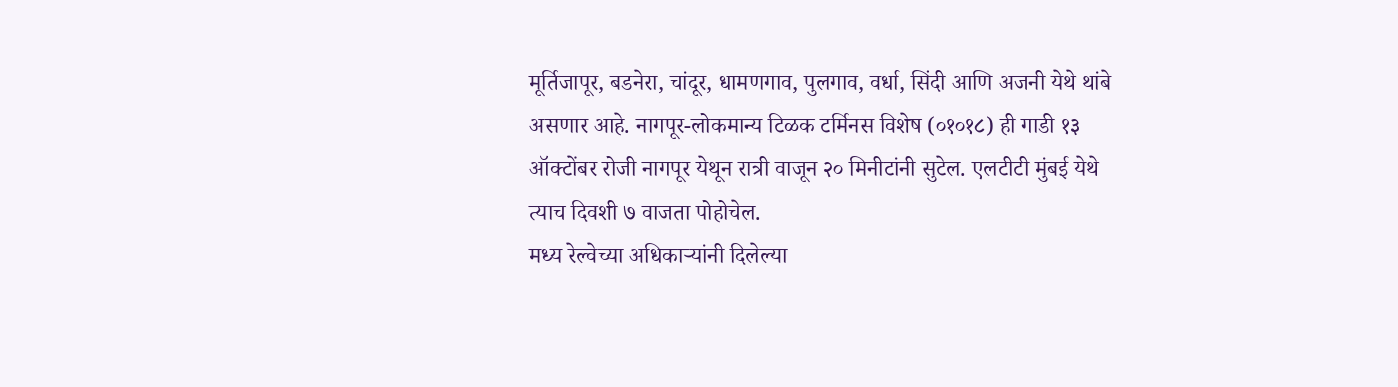मूर्तिजापूर, बडनेरा, चांदूर, धामणगाव, पुलगाव, वर्धा, सिंदी आणि अजनी येथे थांबे असणार आहे. नागपूर-लोकमान्य टिळक टर्मिनस विशेष (०१०१८) ही गाडी १३ ऑक्टोंबर रोजी नागपूर येथून रात्री वाजून २० मिनीटांनी सुटेल. एलटीटी मुंबई येथे त्याच दिवशी ७ वाजता पोहोचेल.
मध्य रेल्वेच्या अधिकाऱ्यांनी दिलेल्या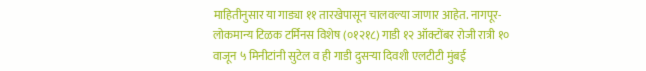माहितीनुसार या गाड्या ११ तारखेपासून चालवल्या जाणार आहेत. नागपूर-लोकमान्य टिळक टर्मिनस विशेष (०१२१८) गाडी १२ ऑक्टोंबर रोजी रात्री १० वाजून ५ मिनीटांनी सुटेल व ही गाडी दुसऱ्या दिवशी एलटीटी मुंबई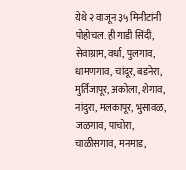येथे २ वाजून ३५ मिनीटांनी पोहोचल. ही गाडी सिंदी, सेवाग्राम, वर्धा, पुलगाव, धामणगाव, चांदूर, बडनेरा, मुर्तिजापूर, अकोला, शेगाव, नांदुरा, मलकापूर, भुसावळ, जळगाव, पाचोरा, चाळीसगाव, मनमाड,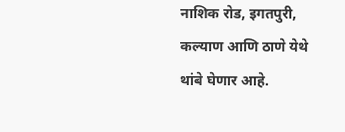नाशिक रोड, इगतपुरी, कल्याण आणि ठाणे येथे थांबे घेणार आहे.